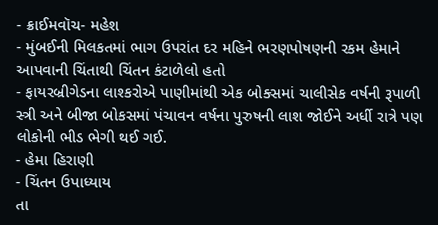- ક્રાઈમવૉચ- મહેશ
- મુંબઈની મિલકતમાં ભાગ ઉપરાંત દર મહિને ભરણપોષણની રકમ હેમાને આપવાની ચિંતાથી ચિંતન કંટાળેલો હતો
- ફાયરબ્રીગેડના લાશ્કરોએ પાણીમાંથી એક બોક્સમાં ચાલીસેક વર્ષની રૂપાળી સ્ત્રી અને બીજા બોકસમાં પંચાવન વર્ષના પુરુષની લાશ જોઈને અર્ધી રાત્રે પણ લોકોની ભીડ ભેગી થઈ ગઈ.
- હેમા હિરાણી
- ચિંતન ઉપાધ્યાય
તા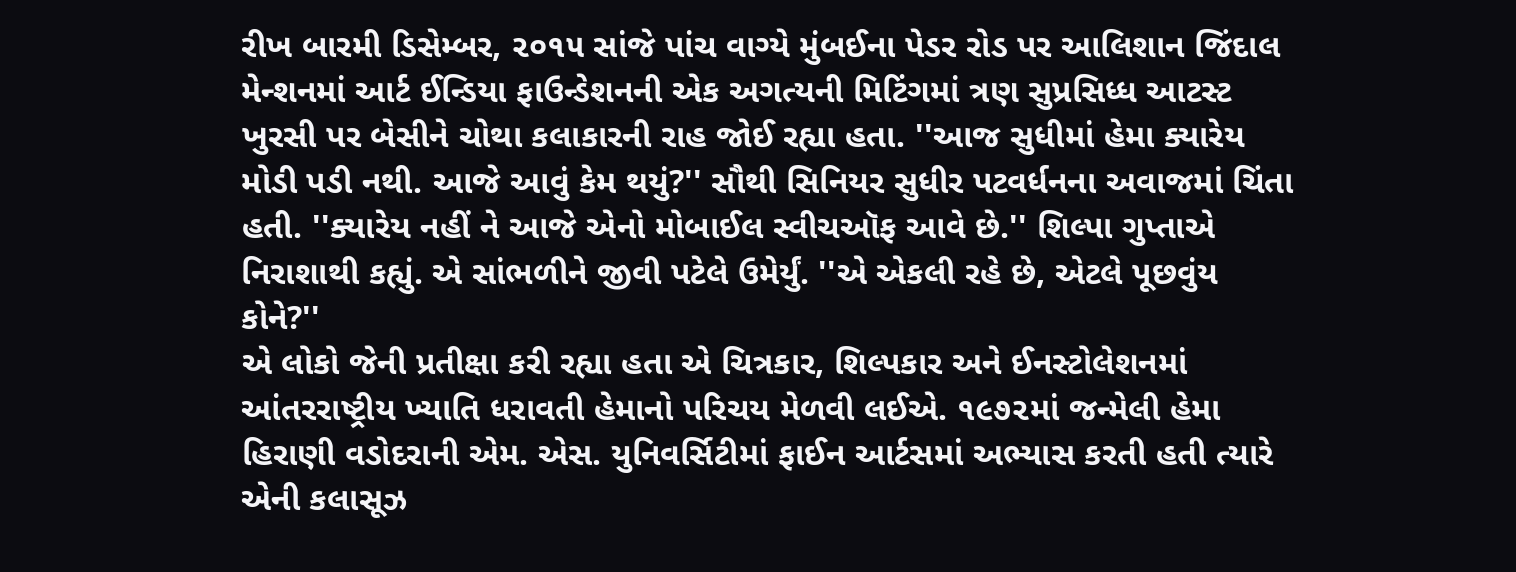રીખ બારમી ડિસેમ્બર, ૨૦૧૫ સાંજે પાંચ વાગ્યે મુંબઈના પેડર રોડ પર આલિશાન જિંદાલ મેન્શનમાં આર્ટ ઈન્ડિયા ફાઉન્ડેશનની એક અગત્યની મિટિંગમાં ત્રણ સુપ્રસિધ્ધ આટસ્ટ ખુરસી પર બેસીને ચોથા કલાકારની રાહ જોઈ રહ્યા હતા. ''આજ સુધીમાં હેમા ક્યારેય મોડી પડી નથી. આજે આવું કેમ થયું?'' સૌથી સિનિયર સુધીર પટવર્ધનના અવાજમાં ચિંતા હતી. ''ક્યારેય નહીં ને આજે એનો મોબાઈલ સ્વીચઑફ આવે છે.'' શિલ્પા ગુપ્તાએ નિરાશાથી કહ્યું. એ સાંભળીને જીવી પટેલે ઉમેર્યું. ''એ એકલી રહે છે, એટલે પૂછવુંય કોને?''
એ લોકો જેની પ્રતીક્ષા કરી રહ્યા હતા એ ચિત્રકાર, શિલ્પકાર અને ઈનસ્ટોલેશનમાં આંતરરાષ્ટ્રીય ખ્યાતિ ધરાવતી હેમાનો પરિચય મેળવી લઈએ. ૧૯૭૨માં જન્મેલી હેમા હિરાણી વડોદરાની એમ. એસ. યુનિવર્સિટીમાં ફાઈન આર્ટસમાં અભ્યાસ કરતી હતી ત્યારે એની કલાસૂઝ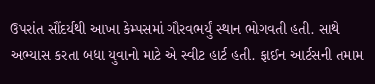ઉપરાંત સૌંદર્યથી આખા કેમ્પસમાં ગૌરવભર્યું સ્થાન ભોગવતી હતી. સાથે અભ્યાસ કરતા બધા યુવાનો માટે એ સ્વીટ હાર્ટ હતી. ફાઈન આર્ટસની તમામ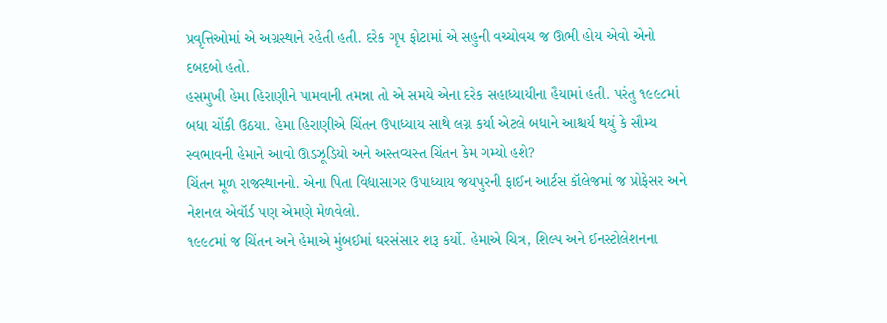પ્રવૃત્તિઓમાં એ અગ્રસ્થાને રહેતી હતી. દરેક ગૃપ ફોટામાં એ સહુની વચ્ચોવચ જ ઊભી હોય એવો એનો દબદબો હતો.
હસમુખી હેમા હિરાણીને પામવાની તમન્ના તો એ સમયે એના દરેક સહાધ્યાયીના હૈયામાં હતી. પરંતુ ૧૯૯૮માં બધા ચોંકી ઉઠયા. હેમા હિરાણીએ ચિંતન ઉપાધ્યાય સાથે લગ્ન કર્યા એટલે બધાને આશ્ચર્ય થયું કે સૌમ્ય સ્વભાવની હેમાને આવો ઊડઝૂડિયો અને અસ્તવ્યસ્ત ચિંતન કેમ ગમ્યો હશે?
ચિંતન મૂળ રાજસ્થાનનો. એના પિતા વિદ્યાસાગર ઉપાધ્યાય જયપુરની ફાઈન આર્ટસ કૉલેજમાં જ પ્રોફેસર અને નેશનલ એવૉર્ડ પણ એમણે મેળવેલો.
૧૯૯૮માં જ ચિંતન અને હેમાએ મુંબઈમાં ઘરસંસાર શરૂ કર્યો. હેમાએ ચિત્ર, શિલ્પ અને ઈનસ્ટોલેશનના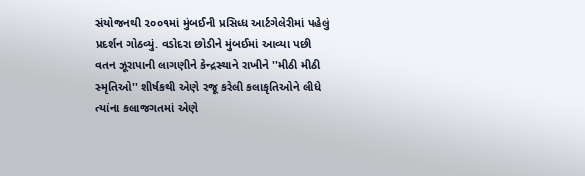સંયોજનથી ૨૦૦૧માં મુંબઈની પ્રસિધ્ધ આર્ટગેલેરીમાં પહેલું પ્રદર્શન ગોઠવ્યું. વડોદરા છોડીને મુંબઈમાં આવ્યા પછી વતન ઝૂરાપાની લાગણીને કેન્દ્રસ્થાને રાખીને ''મીઠી મીઠી સ્મૃતિઓ'' શીર્ષકથી એણે રજૂ કરેલી કલાકૃતિઓને લીધે ત્યાંના કલાજગતમાં એણે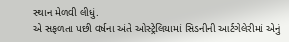સ્થાન મેળવી લીધું.
એ સફળતા પછી વર્ષના અંતે ઓસ્ટ્રેલિયામાં સિડનીની આર્ટગેલેરીમાં એનું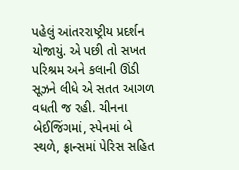પહેલું આંતરરાષ્ટ્રીય પ્રદર્શન યોજાયું. એ પછી તો સખત પરિશ્રમ અને કલાની ઊંડી સૂઝને લીધે એ સતત આગળ વધતી જ રહી. ચીનના બેઈજિંગમાં, સ્પેનમાં બે સ્થળે, ફ્રાન્સમાં પેરિસ સહિત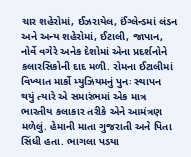ચાર શહેરોમાં, ઈઝરાયેલ, ઈંગ્લેન્ડમાં લંડન અને અન્ય શહેરોમાં, ઈટાલી, જાપાન, નોર્વે વગેરે અનેક દેશોમાં એના પ્રદર્શનોને કલારસિકોની દાદ મળી. રોમના ઈટાલીમાં વિખ્યાત માર્કો મ્યુઝિયમનું પુનઃ સ્થાપન થયું ત્યારે એ સમારંભમાં એક માત્ર ભારતીય કલાકાર તરીકે એને આમંત્રણ મળેલું. હેમાની માતા ગુજરાતી અને પિતા સિંધી હતા. ભાગલા પડયા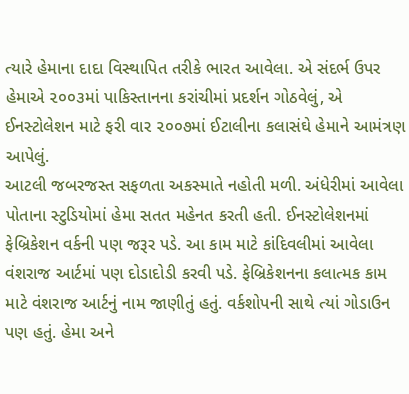ત્યારે હેમાના દાદા વિસ્થાપિત તરીકે ભારત આવેલા. એ સંદર્ભ ઉપર હેમાએ ૨૦૦૩માં પાકિસ્તાનના કરાંચીમાં પ્રદર્શન ગોઠવેલું, એ ઈનસ્ટોલેશન માટે ફરી વાર ૨૦૦૭માં ઈટાલીના કલાસંઘે હેમાને આમંત્રણ આપેલું.
આટલી જબરજસ્ત સફળતા અકસ્માતે નહોતી મળી. અંધેરીમાં આવેલા પોતાના સ્ટુડિયોમાં હેમા સતત મહેનત કરતી હતી. ઈનસ્ટોલેશનમાં ફેબ્રિકેશન વર્કની પણ જરૂર પડે. આ કામ માટે કાંદિવલીમાં આવેલા વંશરાજ આર્ટમાં પણ દોડાદોડી કરવી પડે. ફેબ્રિકેશનના કલાત્મક કામ માટે વંશરાજ આર્ટનું નામ જાણીતું હતું. વર્કશોપની સાથે ત્યાં ગોડાઉન પણ હતું. હેમા અને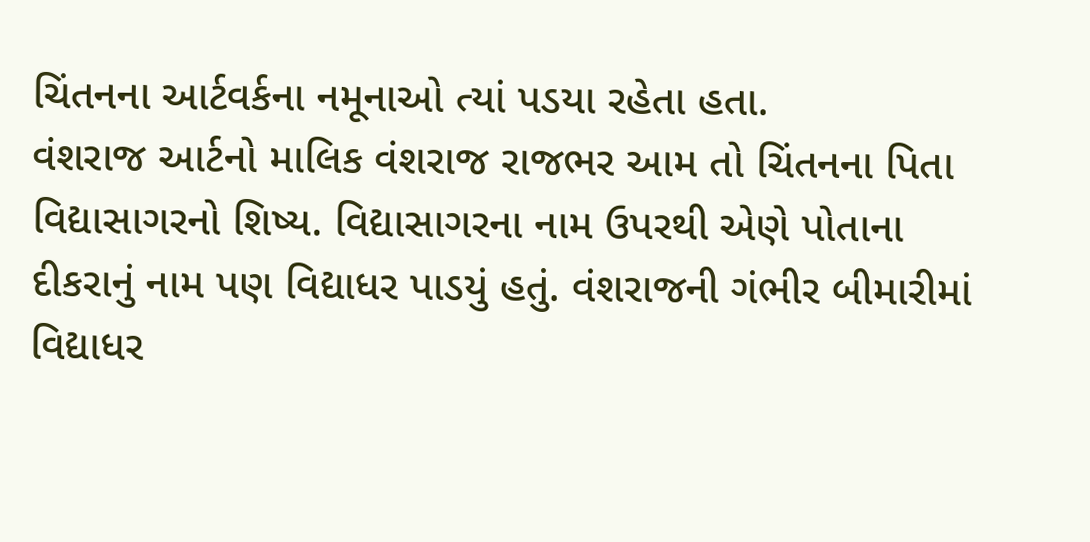ચિંતનના આર્ટવર્કના નમૂનાઓ ત્યાં પડયા રહેતા હતા.
વંશરાજ આર્ટનો માલિક વંશરાજ રાજભર આમ તો ચિંતનના પિતા વિદ્યાસાગરનો શિષ્ય. વિદ્યાસાગરના નામ ઉપરથી એણે પોતાના દીકરાનું નામ પણ વિદ્યાધર પાડયું હતું. વંશરાજની ગંભીર બીમારીમાં વિદ્યાધર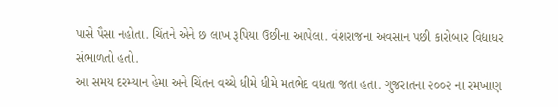પાસે પૈસા નહોતા. ચિંતને એને છ લાખ રૂપિયા ઉછીના આપેલા. વંશરાજના અવસાન પછી કારોબાર વિદ્યાધર સંભાળતો હતો.
આ સમય દરમ્યાન હેમા અને ચિંતન વચ્ચે ધીમે ધીમે મતભેદ વધતા જતા હતા. ગુજરાતના ૨૦૦૨ ના રમખાણ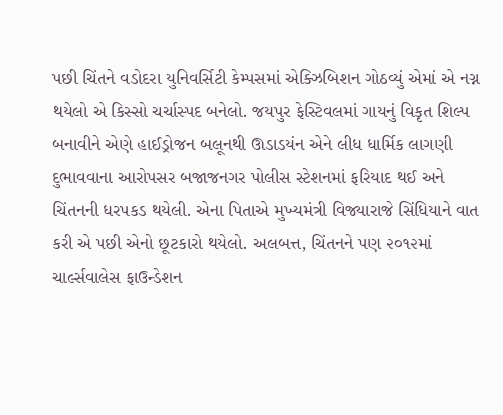પછી ચિંતને વડોદરા યુનિવર્સિટી કેમ્પસમાં એક્ઝિબિશન ગોઠવ્યું એમાં એ નગ્ન થયેલો એ કિસ્સો ચર્ચાસ્પદ બનેલો. જયપુર ફેસ્ટિવલમાં ગાયનું વિકૃત શિલ્પ બનાવીને એણે હાઈડ્રોજન બલૂનથી ઊડાડયંન એને લીધ ધાર્મિક લાગણી દુભાવવાના આરોપસર બજાજનગર પોલીસ સ્ટેશનમાં ફરિયાદ થઈ અને ચિંતનની ધરપકડ થયેલી. એના પિતાએ મુખ્યમંત્રી વિજ્યારાજે સિંધિયાને વાત કરી એ પછી એનો છૂટકારો થયેલો. અલબત્ત, ચિંતનને પણ ૨૦૧૨માં ચાર્લ્સવાલેસ ફાઉન્ડેશન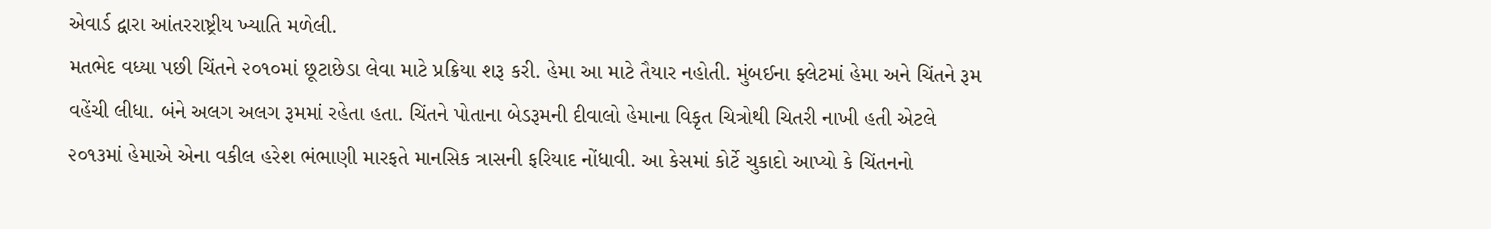એવાર્ડ દ્વારા આંતરરાષ્ટ્રીય ખ્યાતિ મળેલી.
મતભેદ વધ્યા પછી ચિંતને ૨૦૧૦માં છૂટાછેડા લેવા માટે પ્રક્રિયા શરૂ કરી. હેમા આ માટે તૈયાર નહોતી. મુંબઈના ફ્લેટમાં હેમા અને ચિંતને રૂમ વહેંચી લીધા. બંને અલગ અલગ રૂમમાં રહેતા હતા. ચિંતને પોતાના બેડરૂમની દીવાલો હેમાના વિકૃત ચિત્રોથી ચિતરી નાખી હતી એટલે ૨૦૧૩માં હેમાએ એના વકીલ હરેશ ભંભાણી મારફતે માનસિક ત્રાસની ફરિયાદ નોંધાવી. આ કેસમાં કોર્ટે ચુકાદો આપ્યો કે ચિંતનનો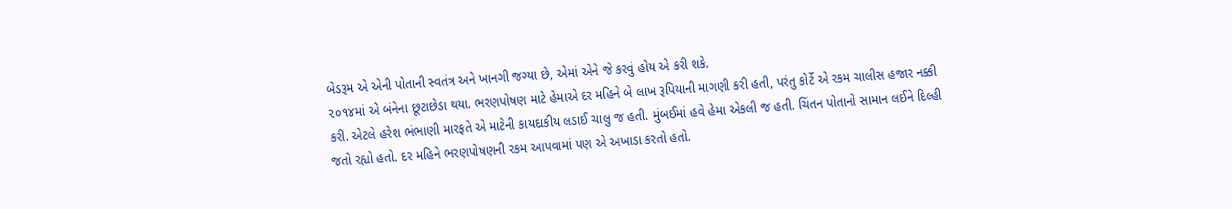બેડરૂમ એ એની પોતાની સ્વતંત્ર અને ખાનગી જગ્યા છે, એમાં એને જે કરવું હોય એ કરી શકે.
૨૦૧૪માં એ બંનેના છૂટાછેડા થયા. ભરણપોષણ માટે હેમાએ દર મહિને બે લાખ રૂપિયાની માગણી કરી હતી, પરંતુ કોર્ટે એ રકમ ચાલીસ હજાર નક્કી કરી. એટલે હરેશ ભંભાણી મારફતે એ માટેની કાયદાકીય લડાઈ ચાલુ જ હતી. મુંબઈમાં હવે હેમા એકલી જ હતી. ચિંતન પોતાનો સામાન લઈને દિલ્હી જતો રહ્યો હતો. દર મહિને ભરણપોષણની રકમ આપવામાં પણ એ અખાડા કરતો હતો.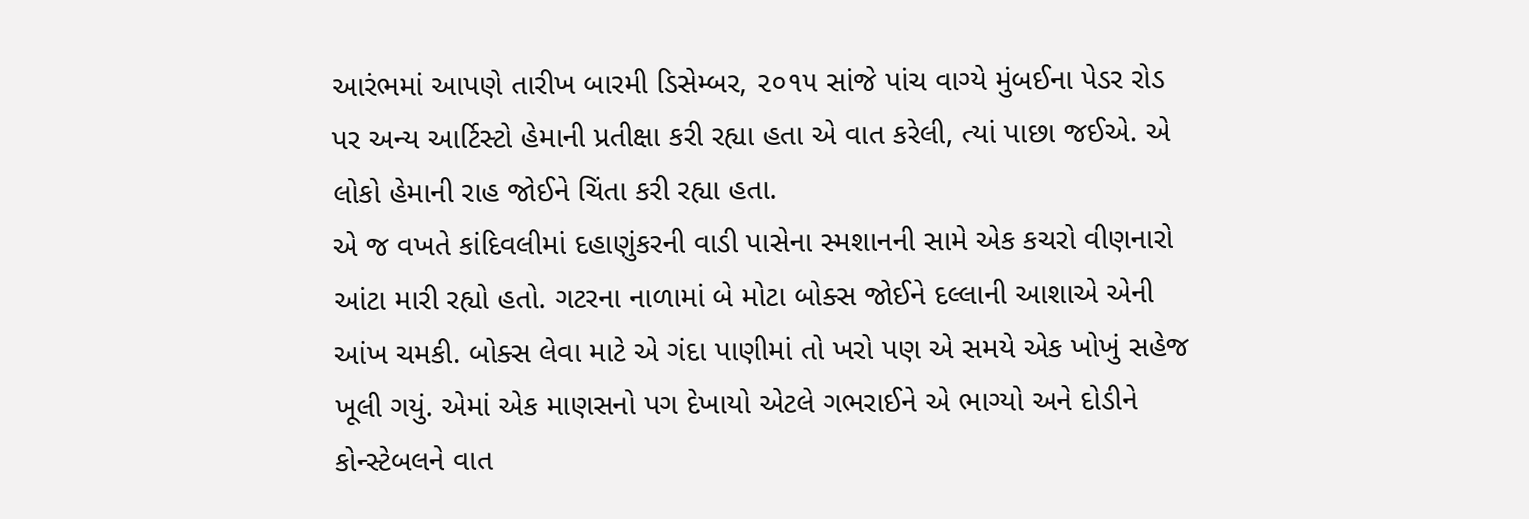આરંભમાં આપણે તારીખ બારમી ડિસેમ્બર, ૨૦૧૫ સાંજે પાંચ વાગ્યે મુંબઈના પેડર રોડ પર અન્ય આર્ટિસ્ટો હેમાની પ્રતીક્ષા કરી રહ્યા હતા એ વાત કરેલી, ત્યાં પાછા જઈએ. એ લોકો હેમાની રાહ જોઈને ચિંતા કરી રહ્યા હતા.
એ જ વખતે કાંદિવલીમાં દહાણુંકરની વાડી પાસેના સ્મશાનની સામે એક કચરો વીણનારો આંટા મારી રહ્યો હતો. ગટરના નાળામાં બે મોટા બોક્સ જોઈને દલ્લાની આશાએ એની આંખ ચમકી. બોક્સ લેવા માટે એ ગંદા પાણીમાં તો ખરો પણ એ સમયે એક ખોખું સહેજ ખૂલી ગયું. એમાં એક માણસનો પગ દેખાયો એટલે ગભરાઈને એ ભાગ્યો અને દોડીને કોન્સ્ટેબલને વાત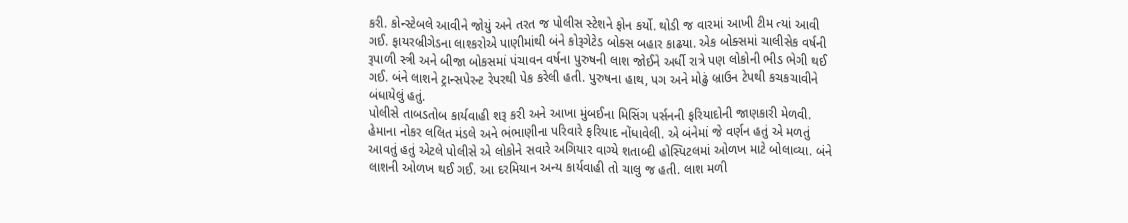કરી. કોન્સ્ટેબલે આવીને જોયું અને તરત જ પોલીસ સ્ટેશને ફોન કર્યો. થોડી જ વારમાં આખી ટીમ ત્યાં આવી ગઈ. ફાયરબ્રીગેડના લાશ્કરોએ પાણીમાંથી બંને કોરૂગેટેડ બોક્સ બહાર કાઢયા. એક બોક્સમાં ચાલીસેક વર્ષની રૂપાળી સ્ત્રી અને બીજા બોકસમાં પંચાવન વર્ષના પુરુષની લાશ જોઈને અર્ધી રાત્રે પણ લોકોની ભીડ ભેગી થઈ ગઈ. બંને લાશને ટ્રાન્સપેરન્ટ રેપરથી પેક કરેલી હતી. પુરુષના હાથ, પગ અને મોઢું બ્રાઉન ટેપથી કચકચાવીને બંધાયેલું હતું.
પોલીસે તાબડતોબ કાર્યવાહી શરૂ કરી અને આખા મુંબઈના મિસિંગ પર્સનની ફરિયાદોની જાણકારી મેળવી. હેમાના નોકર લલિત મંડલે અને ભંભાણીના પરિવારે ફરિયાદ નોંધાવેલી. એ બંનેમાં જે વર્ણન હતું એ મળતું આવતું હતું એટલે પોલીસે એ લોકોને સવારે અગિયાર વાગ્યે શતાબ્દી હોસ્પિટલમાં ઓળખ માટે બોલાવ્યા. બંને લાશની ઓળખ થઈ ગઈ. આ દરમિયાન અન્ય કાર્યવાહી તો ચાલુ જ હતી. લાશ મળી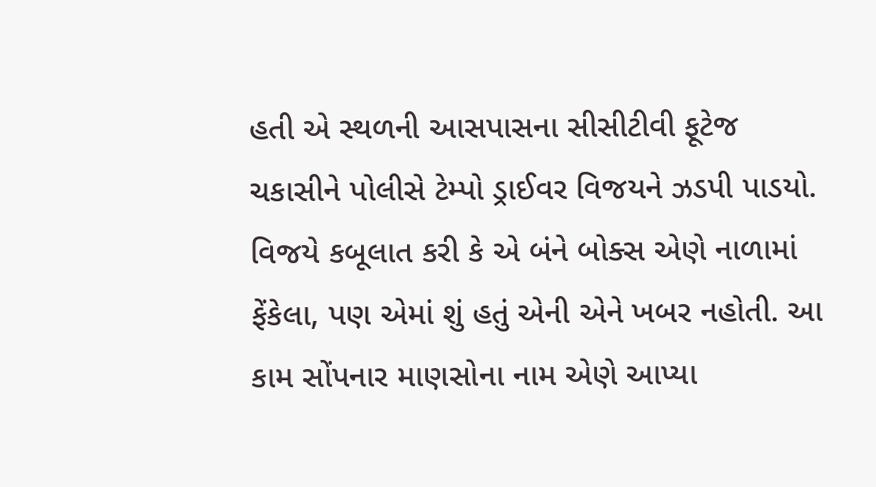હતી એ સ્થળની આસપાસના સીસીટીવી ફૂટેજ ચકાસીને પોલીસે ટેમ્પો ડ્રાઈવર વિજયને ઝડપી પાડયો. વિજયે કબૂલાત કરી કે એ બંને બોક્સ એણે નાળામાં ફેંકેલા, પણ એમાં શું હતું એની એને ખબર નહોતી. આ કામ સોંપનાર માણસોના નામ એણે આપ્યા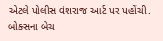એટલે પોલીસ વંશરાજ આર્ટ પર પહોંચી. બોક્સના બેચ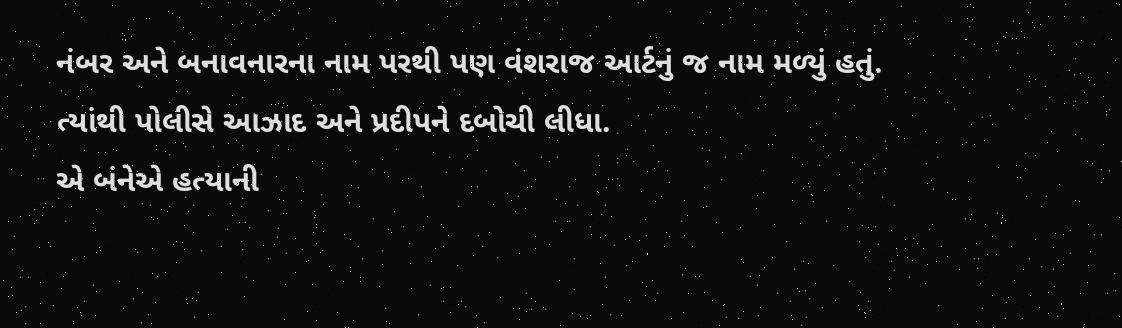નંબર અને બનાવનારના નામ પરથી પણ વંશરાજ આર્ટનું જ નામ મળ્યું હતું. ત્યાંથી પોલીસે આઝાદ અને પ્રદીપને દબોચી લીધા.
એ બંનેએ હત્યાની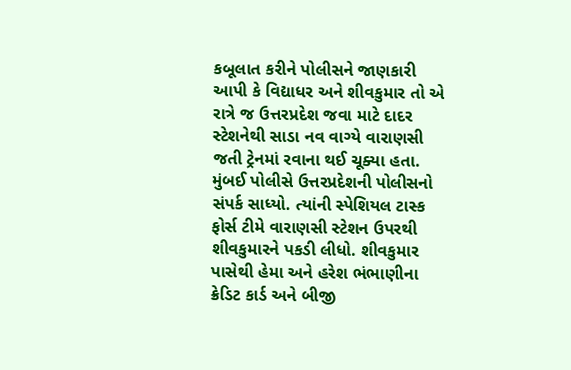કબૂલાત કરીને પોલીસને જાણકારી આપી કે વિદ્યાધર અને શીવકુમાર તો એ રાત્રે જ ઉત્તરપ્રદેશ જવા માટે દાદર સ્ટેશનેથી સાડા નવ વાગ્યે વારાણસી જતી ટ્રેનમાં રવાના થઈ ચૂક્યા હતા. મુંબઈ પોલીસે ઉત્તરપ્રદેશની પોલીસનો સંપર્ક સાધ્યો. ત્યાંની સ્પેશિયલ ટાસ્ક ફોર્સ ટીમે વારાણસી સ્ટેશન ઉપરથી શીવકુમારને પકડી લીધો. શીવકુમાર પાસેથી હેમા અને હરેશ ભંભાણીના ક્રેડિટ કાર્ડ અને બીજી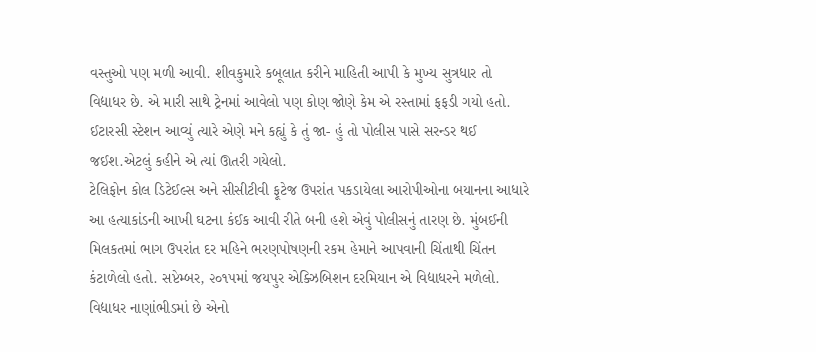વસ્તુઓ પણ મળી આવી. શીવકુમારે કબૂલાત કરીને માહિતી આપી કે મુખ્ય સુત્રધાર તો વિદ્યાધર છે. એ મારી સાથે ટ્રેનમાં આવેલો પણ કોણ જોણે કેમ એ રસ્તામાં ફફડી ગયો હતો. ઈટારસી સ્ટેશન આવ્યું ત્યારે એણે મને કહ્યું કે તું જા- હું તો પોલીસ પાસે સરન્ડર થઈ જઈશ.એટલું કહીને એ ત્યાં ઊતરી ગયેલો.
ટેલિફોન કોલ ડિટેઈલ્સ અને સીસીટીવી ફૂટેજ ઉપરાંત પકડાયેલા આરોપીઓના બયાનના આધારે આ હત્યાકાંડની આખી ઘટના કંઈક આવી રીતે બની હશે એવું પોલીસનું તારણ છે. મુંબઈની મિલકતમાં ભાગ ઉપરાંત દર મહિને ભરણપોષણની રકમ હેમાને આપવાની ચિંતાથી ચિંતન કંટાળેલો હતો. સપ્ટેમ્બર, ૨૦૧૫માં જયપુર એક્ઝિબિશન દરમિયાન એ વિદ્યાધરને મળેલો. વિદ્યાધર નાણાંભીડમાં છે એનો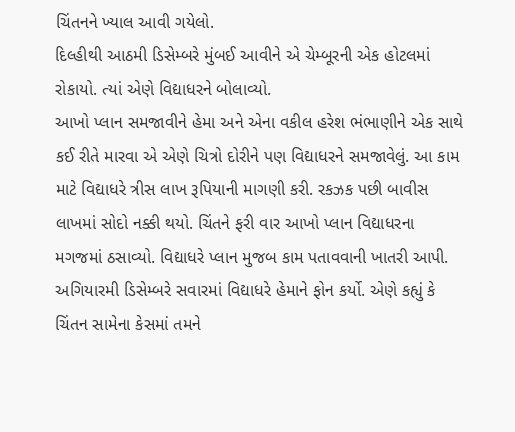ચિંતનને ખ્યાલ આવી ગયેલો.
દિલ્હીથી આઠમી ડિસેમ્બરે મુંબઈ આવીને એ ચેમ્બૂરની એક હોટલમાં રોકાયો. ત્યાં એણે વિદ્યાધરને બોલાવ્યો.
આખો પ્લાન સમજાવીને હેમા અને એના વકીલ હરેશ ભંભાણીને એક સાથે કઈ રીતે મારવા એ એણે ચિત્રો દોરીને પણ વિદ્યાધરને સમજાવેલું. આ કામ માટે વિદ્યાધરે ત્રીસ લાખ રૂપિયાની માગણી કરી. રકઝક પછી બાવીસ લાખમાં સોદો નક્કી થયો. ચિંતને ફરી વાર આખો પ્લાન વિદ્યાધરના મગજમાં ઠસાવ્યો. વિદ્યાધરે પ્લાન મુજબ કામ પતાવવાની ખાતરી આપી.
અગિયારમી ડિસેમ્બરે સવારમાં વિદ્યાધરે હેમાને ફોન કર્યો. એણે કહ્યું કે ચિંતન સામેના કેસમાં તમને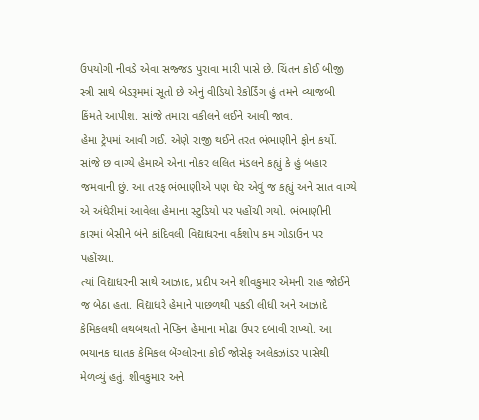ઉપયોગી નીવડે એવા સજ્જડ પુરાવા મારી પાસે છે. ચિંતન કોઈ બીજી સ્ત્રી સાથે બેડરૂમમાં સૂતો છે એનું વીડિયો રેકોર્ડિંગ હું તમને વ્યાજબી કિંમતે આપીશ. સાંજે તમારા વકીલને લઈને આવી જાવ.
હેમા ટ્રેપમાં આવી ગઈ. એણે રાજી થઈને તરત ભંભાણીને ફોન કર્યો. સાંજે છ વાગ્યે હેમાએ એના નોકર લલિત મંડલને કહ્યું કે હું બહાર જમવાની છું. આ તરફ ભંભાણીએ પણ ઘેર એવું જ કહ્યું અને સાત વાગ્યે એ અંધેરીમાં આવેલા હેમાના સ્ટુડિયો પર પહોંચી ગયો. ભંભાણીની કારમાં બેસીને બંને કાંદિવલી વિદ્યાધરના વર્કશોપ કમ ગોડાઉન પર પહોંચ્યા.
ત્યાં વિદ્યાધરની સાથે આઝાદ, પ્રદીપ અને શીવકુમાર એમની રાહ જોઈને જ બેઠા હતા. વિદ્યાધરે હેમાને પાછળથી પકડી લીધી અને આઝાદે કેમિકલથી લથબથતો નેપ્કિન હેમાના મોઢા ઉપર દબાવી રાખ્યો. આ ભયાનક ઘાતક કેમિકલ બેંગ્લોરના કોઈ જોસેફ અલેકઝાંડર પાસેથી મેળવ્યું હતું. શીવકુમાર અને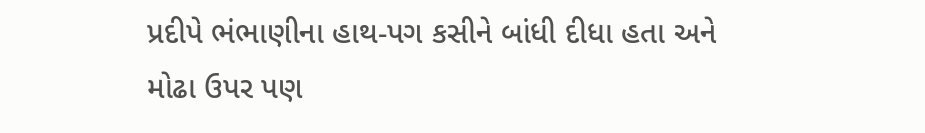પ્રદીપે ભંભાણીના હાથ-પગ કસીને બાંધી દીધા હતા અને મોઢા ઉપર પણ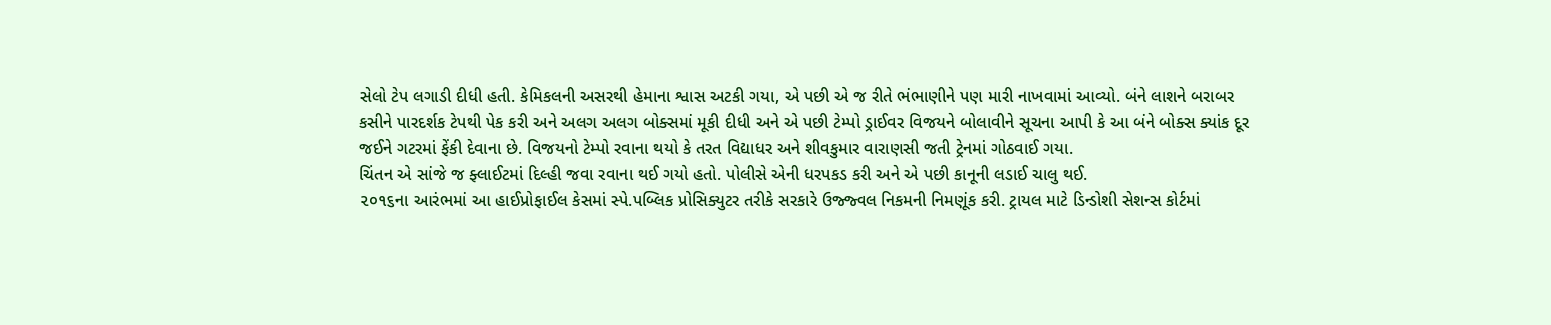સેલો ટેપ લગાડી દીધી હતી. કેમિકલની અસરથી હેમાના શ્વાસ અટકી ગયા, એ પછી એ જ રીતે ભંભાણીને પણ મારી નાખવામાં આવ્યો. બંને લાશને બરાબર કસીને પારદર્શક ટેપથી પેક કરી અને અલગ અલગ બોક્સમાં મૂકી દીધી અને એ પછી ટેમ્પો ડ્રાઈવર વિજયને બોલાવીને સૂચના આપી કે આ બંને બોક્સ ક્યાંક દૂર જઈને ગટરમાં ફેંકી દેવાના છે. વિજયનો ટેમ્પો રવાના થયો કે તરત વિદ્યાધર અને શીવકુમાર વારાણસી જતી ટ્રેનમાં ગોઠવાઈ ગયા.
ચિંતન એ સાંજે જ ફ્લાઈટમાં દિલ્હી જવા રવાના થઈ ગયો હતો. પોલીસે એની ધરપકડ કરી અને એ પછી કાનૂની લડાઈ ચાલુ થઈ.
૨૦૧૬ના આરંભમાં આ હાઈપ્રોફાઈલ કેસમાં સ્પે.પબ્લિક પ્રોસિક્યુટર તરીકે સરકારે ઉજ્જ્વલ નિકમની નિમણૂંક કરી. ટ્રાયલ માટે ડિન્ડોશી સેશન્સ કોર્ટમાં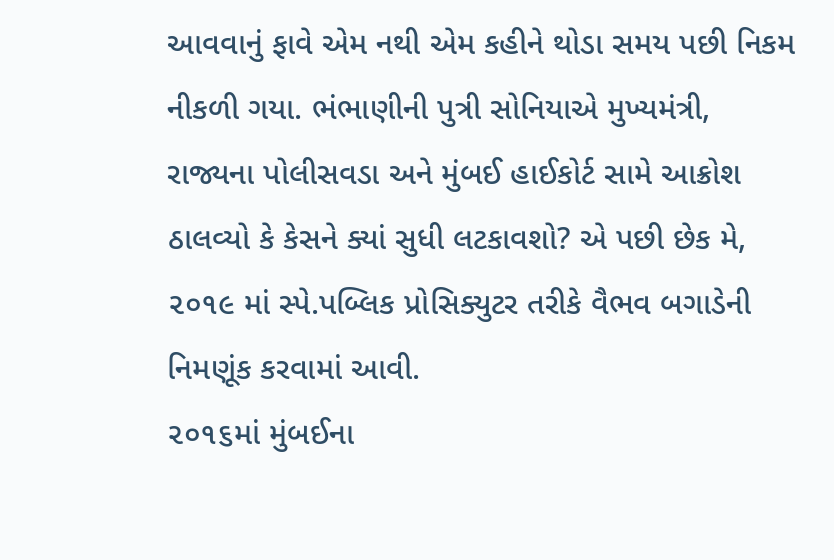આવવાનું ફાવે એમ નથી એમ કહીને થોડા સમય પછી નિકમ નીકળી ગયા. ભંભાણીની પુત્રી સોનિયાએ મુખ્યમંત્રી, રાજ્યના પોલીસવડા અને મુંબઈ હાઈકોર્ટ સામે આક્રોશ ઠાલવ્યો કે કેસને ક્યાં સુધી લટકાવશો? એ પછી છેક મે, ૨૦૧૯ માં સ્પે.પબ્લિક પ્રોસિક્યુટર તરીકે વૈભવ બગાડેની નિમણૂંક કરવામાં આવી.
૨૦૧૬માં મુંબઈના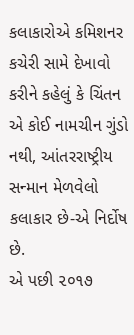કલાકારોએ કમિશનર કચેરી સામે દેખાવો કરીને કહેલું કે ચિંતન એ કોઈ નામચીન ગુંડો નથી, આંતરરાષ્ટ્રીય સન્માન મેળવેલો કલાકાર છે-એ નિર્દોષ છે.
એ પછી ૨૦૧૭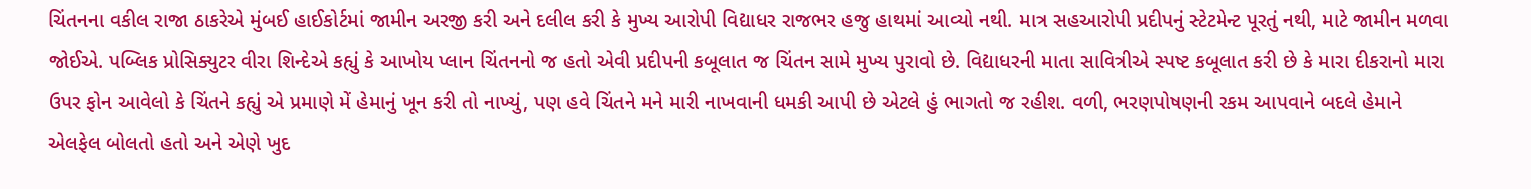ચિંતનના વકીલ રાજા ઠાકરેએ મુંબઈ હાઈકોર્ટમાં જામીન અરજી કરી અને દલીલ કરી કે મુખ્ય આરોપી વિદ્યાધર રાજભર હજુ હાથમાં આવ્યો નથી. માત્ર સહઆરોપી પ્રદીપનું સ્ટેટમેન્ટ પૂરતું નથી, માટે જામીન મળવા જોઈએ. પબ્લિક પ્રોસિક્યુટર વીરા શિન્દેએ કહ્યું કે આખોય પ્લાન ચિંતનનો જ હતો એવી પ્રદીપની કબૂલાત જ ચિંતન સામે મુખ્ય પુરાવો છે. વિદ્યાધરની માતા સાવિત્રીએ સ્પષ્ટ કબૂલાત કરી છે કે મારા દીકરાનો મારા ઉપર ફોન આવેલો કે ચિંતને કહ્યું એ પ્રમાણે મેં હેમાનું ખૂન કરી તો નાખ્યું, પણ હવે ચિંતને મને મારી નાખવાની ધમકી આપી છે એટલે હું ભાગતો જ રહીશ. વળી, ભરણપોષણની રકમ આપવાને બદલે હેમાને એલફેલ બોલતો હતો અને એણે ખુદ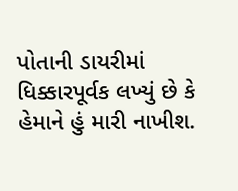પોતાની ડાયરીમાં ધિક્કારપૂર્વક લખ્યું છે કે હેમાને હું મારી નાખીશ.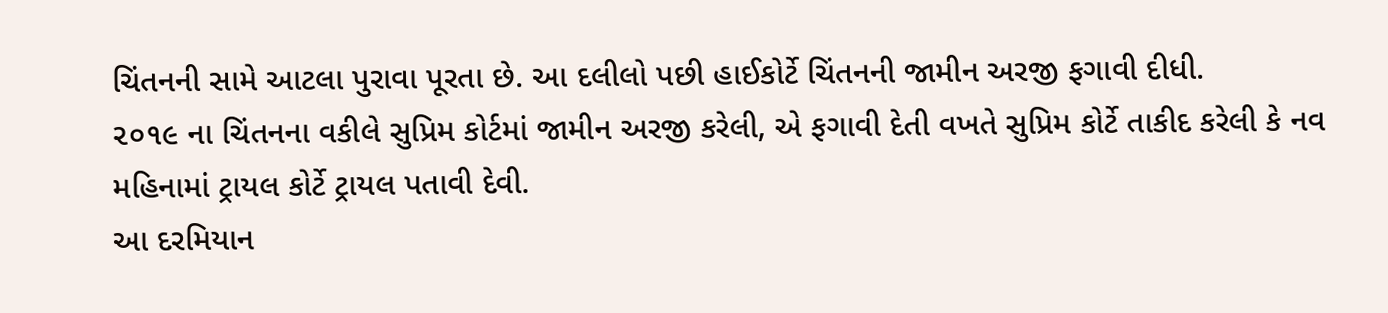ચિંતનની સામે આટલા પુરાવા પૂરતા છે. આ દલીલો પછી હાઈકોર્ટે ચિંતનની જામીન અરજી ફગાવી દીધી.
૨૦૧૯ ના ચિંતનના વકીલે સુપ્રિમ કોર્ટમાં જામીન અરજી કરેલી, એ ફગાવી દેતી વખતે સુપ્રિમ કોર્ટે તાકીદ કરેલી કે નવ મહિનામાં ટ્રાયલ કોર્ટે ટ્રાયલ પતાવી દેવી.
આ દરમિયાન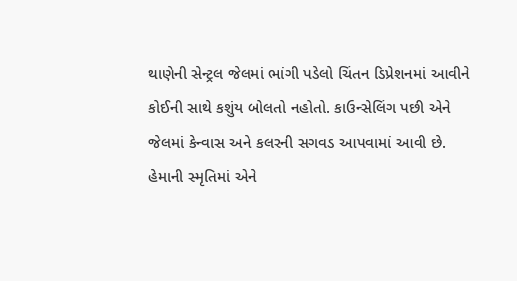થાણેની સેન્ટ્રલ જેલમાં ભાંગી પડેલો ચિંતન ડિપ્રેશનમાં આવીને કોઈની સાથે કશુંય બોલતો નહોતો. કાઉન્સેલિંગ પછી એને જેલમાં કેન્વાસ અને કલરની સગવડ આપવામાં આવી છે.
હેમાની સ્મૃતિમાં એને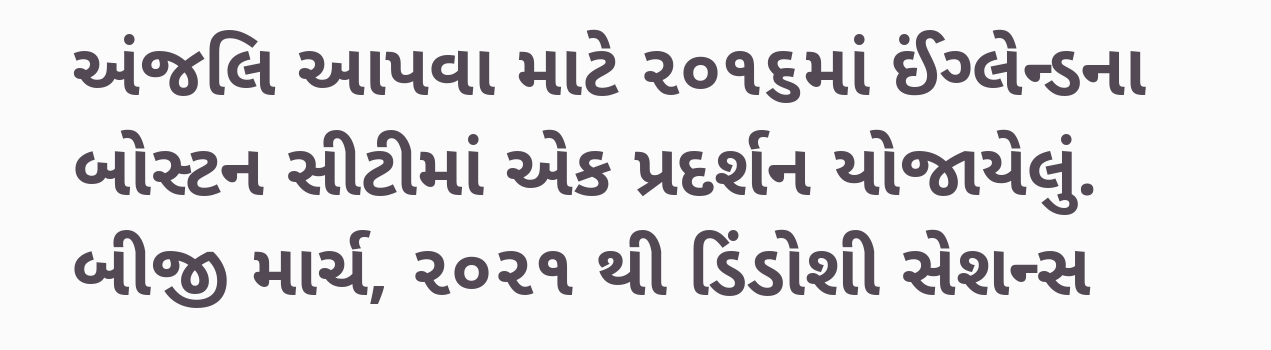અંજલિ આપવા માટે ૨૦૧૬માં ઈંગ્લેન્ડના બોસ્ટન સીટીમાં એક પ્રદર્શન યોજાયેલું.
બીજી માર્ચ, ૨૦૨૧ થી ડિંડોશી સેશન્સ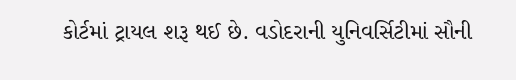કોર્ટમાં ટ્રાયલ શરૂ થઈ છે. વડોદરાની યુનિવર્સિટીમાં સૌની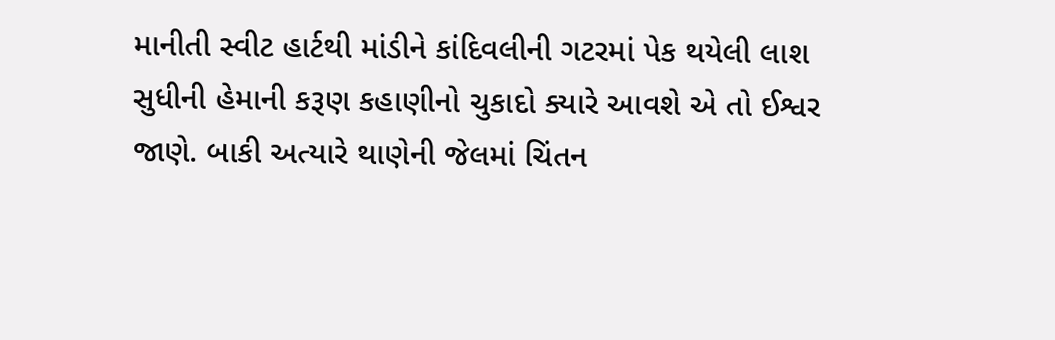માનીતી સ્વીટ હાર્ટથી માંડીને કાંદિવલીની ગટરમાં પેક થયેલી લાશ સુધીની હેમાની કરૂણ કહાણીનો ચુકાદો ક્યારે આવશે એ તો ઈશ્વર જાણે. બાકી અત્યારે થાણેની જેલમાં ચિંતન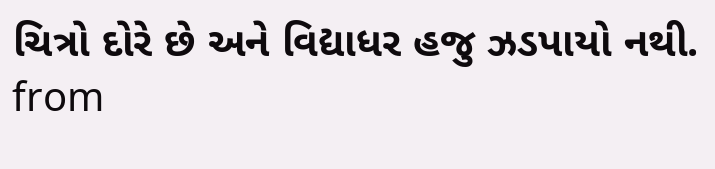ચિત્રો દોરે છે અને વિદ્યાધર હજુ ઝડપાયો નથી.
from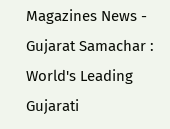Magazines News - Gujarat Samachar : World's Leading Gujarati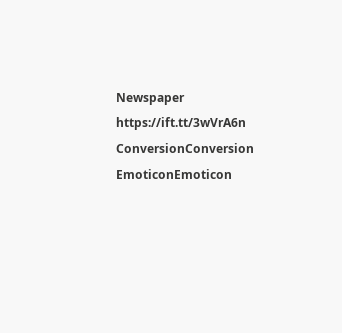Newspaper https://ift.tt/3wVrA6n
ConversionConversion EmoticonEmoticon